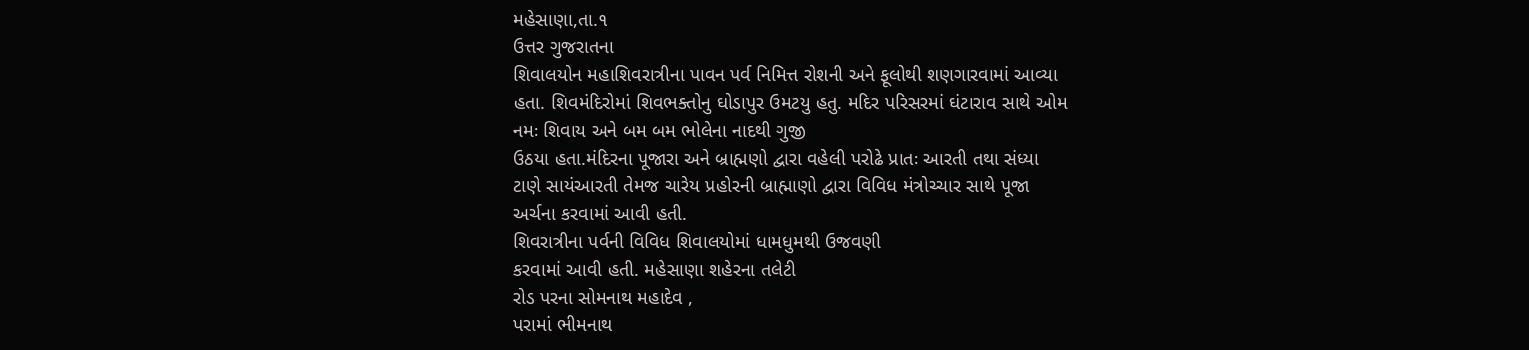મહેસાણા,તા.૧
ઉત્તર ગુજરાતના
શિવાલયોન મહાશિવરાત્રીના પાવન પર્વ નિમિત્ત રોશની અને ફૂલોથી શણગારવામાં આવ્યા
હતા. શિવમંદિરોમાં શિવભક્તોનુ ઘોડાપુર ઉમટયુ હતુ. મદિર પરિસરમાં ઘંટારાવ સાથે ઓમ
નમઃ શિવાય અને બમ બમ ભોલેના નાદથી ગુજી
ઉઠયા હતા.મંદિરના પૂજારા અને બ્રાહ્મણો દ્વારા વહેલી પરોઢે પ્રાતઃ આરતી તથા સંધ્યા
ટાણે સાયંઆરતી તેમજ ચારેય પ્રહોરની બ્રાહ્માણો દ્વારા વિવિધ મંત્રોચ્ચાર સાથે પૂજા
અર્ચના કરવામાં આવી હતી.
શિવરાત્રીના પર્વની વિવિધ શિવાલયોમાં ધામધુમથી ઉજવણી
કરવામાં આવી હતી. મહેસાણા શહેરના તલેટી
રોડ પરના સોમનાથ મહાદેવ ,
પરામાં ભીમનાથ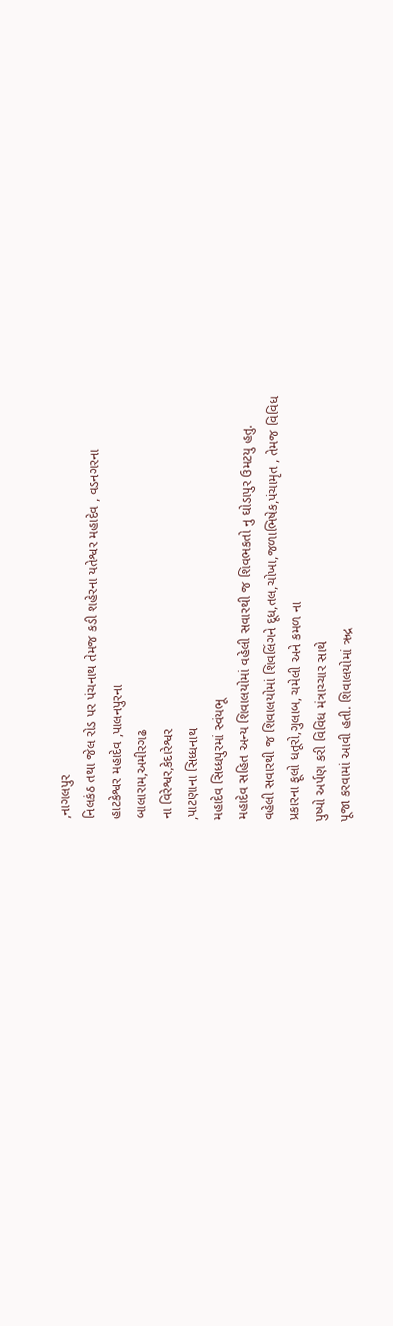,નાગલપુર
નિલકંઠ તથા જેલ રોડ પર પંચનાથ તેમજ કડી શહેરના યતેશ્વર મહાદેવ , વડનગરના
હાટકેશ્વર મહાદેવ ,પાલનપુરના
બાલારામ,અમીરગઢ
ના વિરેશ્વર,કેદારેશ્વર
,પાટણાના સિધ્ધનાથ
મહાદેવ સિધ્ધપુરમાં સ્વંયભૂ
મહાદેવ સહિત અન્ય શિવાલયોમાં વહેલી સવારથી જ શિવભકતો નુ ઘોડાપુર ઉમટયુ હતુ.
વહેલી સવારથી જ શિવાલયોમાં શિવલિંગને દૂધ,તલ,ચોખા,જળાભિષેક,પંચામૃત , તેમજ વિવિધ
પ્રકારના ફૂલો ધતૂરો,ગુલાબ, ચમેલી અને કમળ ના
પુષ્પો અર્પણ કરી વિવિધ મંત્રાચ્ચાર સાથે
પૂજા કરવામાં આવી હતી. શિવાલયોમાં ઋદ્ર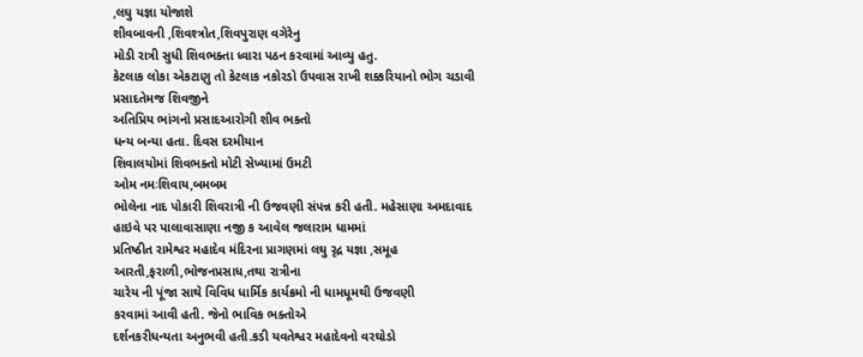,લઘુ યજ્ઞા યોજાશે
શીવબાવની ,શિવશ્ત્રોત,શિવપુરાણ વગેરેનુ
મોડી રાત્રી સુધી શિવભક્તા ધ્વારા પઠન કરવામાં આવ્યુ હતુ.
કેટલાક લોકા એકટાણુ તો કેટલાક નકોરડો ઉપવાસ રાખી શક્કરિયાનો ભોગ ચડાવી પ્રસાદતેમજ શિવજીને
અતિપ્રિય ભાંગનો પ્રસાદઆરોગી શીવ ભક્તો
ધન્ય બન્યા હતા. દિવસ દરમીયાન
શિવાલયોમાં શિવભક્તો મોટી સેખ્યામાં ઉમટી
ઓમ નમઃશિવાય,બમબમ
ભોલેના નાદ પોકારી શિવરાત્રી ની ઉજવણી સંપન્ન કરી હતી. મહેસાણા અમદાવાદ હાઇવે પર પાલાવાસાણા નજી ક આવેલ જલારામ ધામમાં
પ્રતિષ્ઠીત રામેશ્વર મહાદેવ મંદિરના પ્રાગણમાં લઘુ રૃદ્ર યજ્ઞા ,સમૂહ
આરતી,ફરાળી,ભોજનપ્રસાધ,તથા રાત્રીના
ચારેય ની પૂંજા સાથે વિવિધ ધાર્મિક કાર્યક્રમો ની ધામધૂમથી ઉજવણી
કરવામાં આવી હતી. જેનો ભાવિક ભક્તોએ
દર્શનકરીધન્યતા અનુભવી હતી.કડી યવતેશ્વર મહાદેવનો વરઘોડો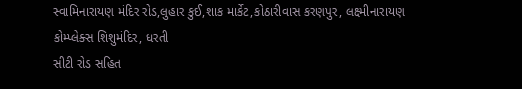સ્વામિનારાયણ મંદિર રોડ,લુહાર કુઈ,શાક માર્કેટ,કોઠારીવાસ કરણપુર, લક્ષ્મીનારાયણ
કોમ્પ્લેક્સ શિશુમંદિર, ધરતી
સીટી રોડ સહિત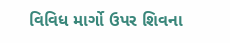વિવિધ માર્ગો ઉપર શિવના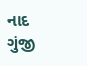નાદ
ગુંજી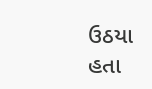ઉઠયા હતા